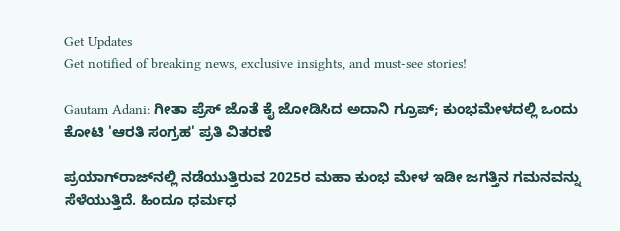Get Updates
Get notified of breaking news, exclusive insights, and must-see stories!

Gautam Adani: ಗೀತಾ ಪ್ರೆಸ್‌ ಜೊತೆ ಕೈ ಜೋಡಿಸಿದ ಅದಾನಿ ಗ್ರೂಪ್; ಕುಂಭಮೇಳದಲ್ಲಿ ಒಂದು ಕೋಟಿ 'ಆರತಿ ಸಂಗ್ರಹ' ಪ್ರತಿ ವಿತರಣೆ

ಪ್ರಯಾಗ್‌ರಾಜ್‌ನಲ್ಲಿ ನಡೆಯುತ್ತಿರುವ 2025ರ ಮಹಾ ಕುಂಭ ಮೇಳ ಇಡೀ ಜಗತ್ತಿನ ಗಮನವನ್ನು ಸೆಳೆಯುತ್ತಿದೆ. ಹಿಂದೂ ಧರ್ಮಧ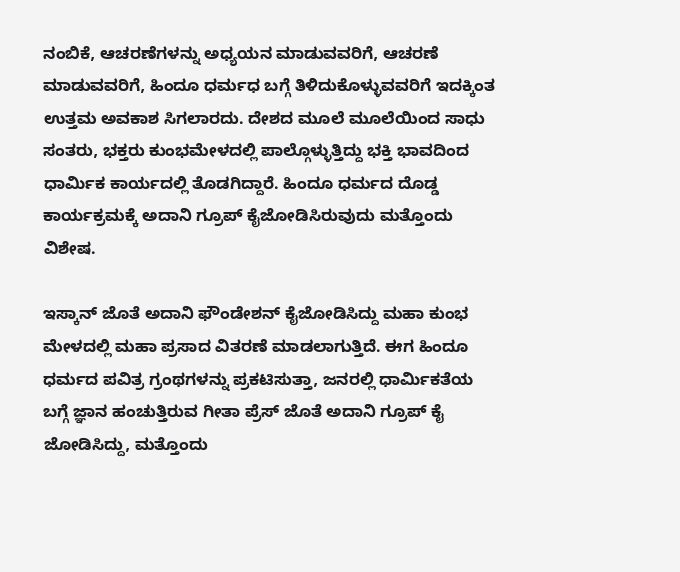ನಂಬಿಕೆ, ಆಚರಣೆಗಳನ್ನು ಅಧ್ಯಯನ ಮಾಡುವವರಿಗೆ, ಆಚರಣೆ ಮಾಡುವವರಿಗೆ, ಹಿಂದೂ ಧರ್ಮಧ ಬಗ್ಗೆ ತಿಳಿದುಕೊಳ್ಳುವವರಿಗೆ ಇದಕ್ಕಿಂತ ಉತ್ತಮ ಅವಕಾಶ ಸಿಗಲಾರದು. ದೇಶದ ಮೂಲೆ ಮೂಲೆಯಿಂದ ಸಾಧು ಸಂತರು, ಭಕ್ತರು ಕುಂಭಮೇಳದಲ್ಲಿ ಪಾಲ್ಗೊಳ್ಳುತ್ತಿದ್ದು ಭಕ್ತಿ ಭಾವದಿಂದ ಧಾರ್ಮಿಕ ಕಾರ್ಯದಲ್ಲಿ ತೊಡಗಿದ್ದಾರೆ. ಹಿಂದೂ ಧರ್ಮದ ದೊಡ್ಡ ಕಾರ್ಯಕ್ರಮಕ್ಕೆ ಅದಾನಿ ಗ್ರೂಪ್ ಕೈಜೋಡಿಸಿರುವುದು ಮತ್ತೊಂದು ವಿಶೇಷ.

ಇಸ್ಕಾನ್ ಜೊತೆ ಅದಾನಿ ಫೌಂಡೇಶನ್‌ ಕೈಜೋಡಿಸಿದ್ದು ಮಹಾ ಕುಂಭ ಮೇಳದಲ್ಲಿ ಮಹಾ ಪ್ರಸಾದ ವಿತರಣೆ ಮಾಡಲಾಗುತ್ತಿದೆ. ಈಗ ಹಿಂದೂ ಧರ್ಮದ ಪವಿತ್ರ ಗ್ರಂಥಗಳನ್ನು ಪ್ರಕಟಿಸುತ್ತಾ, ಜನರಲ್ಲಿ ಧಾರ್ಮಿಕತೆಯ ಬಗ್ಗೆ ಜ್ಞಾನ ಹಂಚುತ್ತಿರುವ ಗೀತಾ ಪ್ರೆಸ್‌ ಜೊತೆ ಅದಾನಿ ಗ್ರೂಪ್ ಕೈ ಜೋಡಿಸಿದ್ದು, ಮತ್ತೊಂದು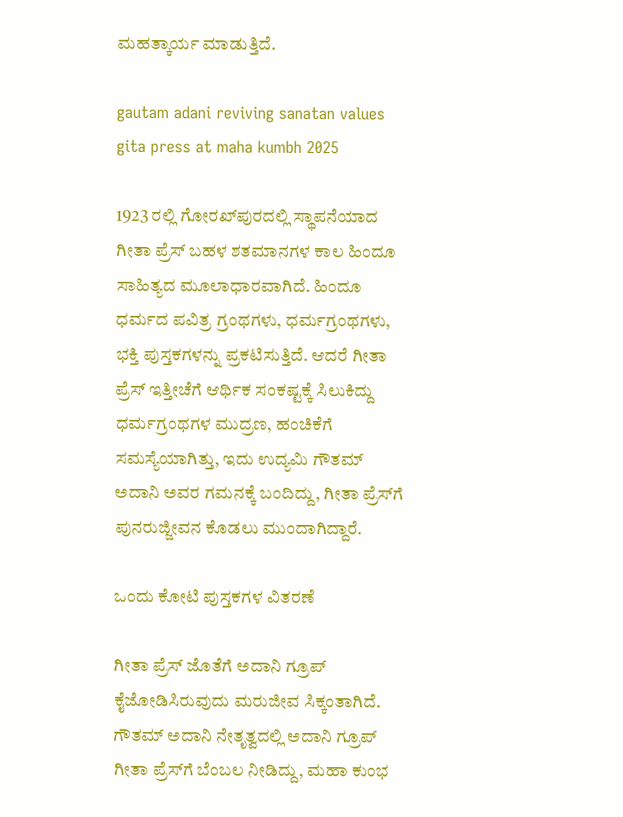ಮಹತ್ಕಾರ್ಯ ಮಾಡುತ್ತಿದೆ.

gautam adani reviving sanatan values gita press at maha kumbh 2025

1923 ರಲ್ಲಿ ಗೋರಖ್‌ಪುರದಲ್ಲಿ ಸ್ಥಾಪನೆಯಾದ ಗೀತಾ ಪ್ರೆಸ್ ಬಹಳ ಶತಮಾನಗಳ ಕಾಲ ಹಿಂದೂ ಸಾಹಿತ್ಯದ ಮೂಲಾಧಾರವಾಗಿದೆ. ಹಿಂದೂ ಧರ್ಮದ ಪವಿತ್ರ ಗ್ರಂಥಗಳು, ಧರ್ಮಗ್ರಂಥಗಳು, ಭಕ್ತಿ ಪುಸ್ತಕಗಳನ್ನು ಪ್ರಕಟಿಸುತ್ತಿದೆ. ಆದರೆ ಗೀತಾ ಪ್ರೆಸ್‌ ಇತ್ತೀಚೆಗೆ ಆರ್ಥಿಕ ಸಂಕಷ್ಟಕ್ಕೆ ಸಿಲುಕಿದ್ದು ಧರ್ಮಗ್ರಂಥಗಳ ಮುದ್ರಣ, ಹಂಚಿಕೆಗೆ ಸಮಸ್ಯೆಯಾಗಿತ್ತು, ಇದು ಉದ್ಯಮಿ ಗೌತಮ್ ಅದಾನಿ ಅವರ ಗಮನಕ್ಕೆ ಬಂದಿದ್ದು, ಗೀತಾ ಪ್ರೆಸ್‌ಗೆ ಪುನರುಜ್ಜೀವನ ಕೊಡಲು ಮುಂದಾಗಿದ್ದಾರೆ.

ಒಂದು ಕೋಟಿ ಪುಸ್ತಕಗಳ ವಿತರಣೆ

ಗೀತಾ ಪ್ರೆಸ್‌ ಜೊತೆಗೆ ಅದಾನಿ ಗ್ರೂಪ್‌ ಕೈಜೋಡಿಸಿರುವುದು ಮರುಜೀವ ಸಿಕ್ಕಂತಾಗಿದೆ. ಗೌತಮ್ ಅದಾನಿ ನೇತೃತ್ವದಲ್ಲಿ ಅದಾನಿ ಗ್ರೂಪ್ ಗೀತಾ ಪ್ರೆಸ್‌ಗೆ ಬೆಂಬಲ ನೀಡಿದ್ದು, ಮಹಾ ಕುಂಭ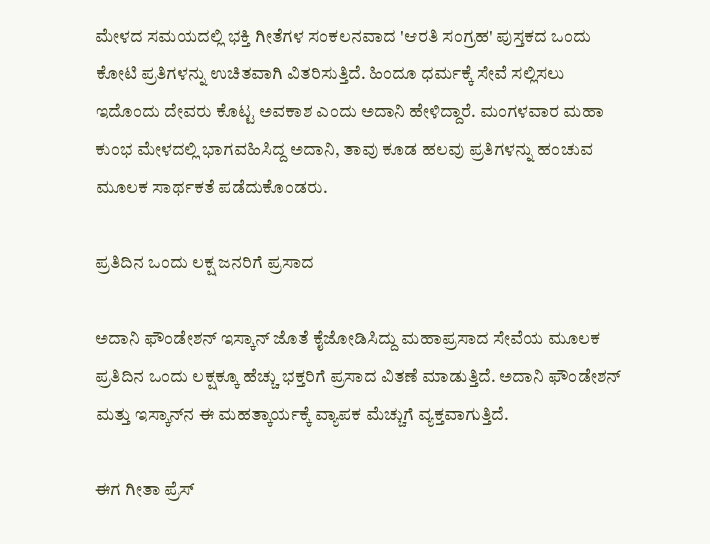ಮೇಳದ ಸಮಯದಲ್ಲಿ ಭಕ್ತಿ ಗೀತೆಗಳ ಸಂಕಲನವಾದ 'ಆರತಿ ಸಂಗ್ರಹ' ಪುಸ್ತಕದ ಒಂದು ಕೋಟಿ ಪ್ರತಿಗಳನ್ನು ಉಚಿತವಾಗಿ ವಿತರಿಸುತ್ತಿದೆ. ಹಿಂದೂ ಧರ್ಮಕ್ಕೆ ಸೇವೆ ಸಲ್ಲಿಸಲು ಇದೊಂದು ದೇವರು ಕೊಟ್ಟ ಅವಕಾಶ ಎಂದು ಅದಾನಿ ಹೇಳಿದ್ದಾರೆ. ಮಂಗಳವಾರ ಮಹಾ ಕುಂಭ ಮೇಳದಲ್ಲಿ ಭಾಗವಹಿಸಿದ್ದ ಅದಾನಿ, ತಾವು ಕೂಡ ಹಲವು ಪ್ರತಿಗಳನ್ನು ಹಂಚುವ ಮೂಲಕ ಸಾರ್ಥಕತೆ ಪಡೆದುಕೊಂಡರು.

ಪ್ರತಿದಿನ ಒಂದು ಲಕ್ಷ ಜನರಿಗೆ ಪ್ರಸಾದ

ಅದಾನಿ ಫೌಂಡೇಶನ್ ಇಸ್ಕಾನ್ ಜೊತೆ ಕೈಜೋಡಿಸಿದ್ದು ಮಹಾಪ್ರಸಾದ ಸೇವೆಯ ಮೂಲಕ ಪ್ರತಿದಿನ ಒಂದು ಲಕ್ಷಕ್ಕೂ ಹೆಚ್ಚು ಭಕ್ತರಿಗೆ ಪ್ರಸಾದ ವಿತಣೆ ಮಾಡುತ್ತಿದೆ. ಅದಾನಿ ಫೌಂಡೇಶನ್ ಮತ್ತು ಇಸ್ಕಾನ್‌ನ ಈ ಮಹತ್ಕಾರ್ಯಕ್ಕೆ ವ್ಯಾಪಕ ಮೆಚ್ಚುಗೆ ವ್ಯಕ್ತವಾಗುತ್ತಿದೆ.

ಈಗ ಗೀತಾ ಪ್ರೆಸ್‌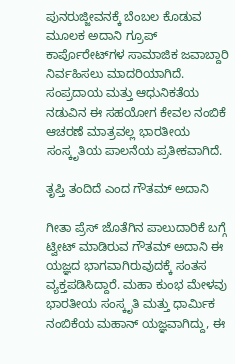ಪುನರುಜ್ಜೀವನಕ್ಕೆ ಬೆಂಬಲ ಕೊಡುವ ಮೂಲಕ ಅದಾನಿ ಗ್ರೂಪ್‌ ಕಾರ್ಪೊರೇಟ್‌ಗಳ ಸಾಮಾಜಿಕ ಜವಾಬ್ದಾರಿ ನಿರ್ವಹಿಸಲು ಮಾದರಿಯಾಗಿದೆ. ಸಂಪ್ರದಾಯ ಮತ್ತು ಆಧುನಿಕತೆಯ ನಡುವಿನ ಈ ಸಹಯೋಗ ಕೇವಲ ನಂಬಿಕೆ ಆಚರಣೆ ಮಾತ್ರವಲ್ಲ ಭಾರತೀಯ ಸಂಸ್ಕೃತಿಯ ಪಾಲನೆಯ ಪ್ರತೀಕವಾಗಿದೆ.

ತೃಪ್ತಿ ತಂದಿದೆ ಎಂದ ಗೌತಮ್ ಅದಾನಿ

ಗೀತಾ ಪ್ರೆಸ್‌ ಜೊತೆಗಿನ ಪಾಲುದಾರಿಕೆ ಬಗ್ಗೆ ಟ್ವೀಟ್ ಮಾಡಿರುವ ಗೌತಮ್ ಅದಾನಿ ಈ ಯಜ್ಞದ ಭಾಗವಾಗಿರುವುದಕ್ಕೆ ಸಂತಸ ವ್ಯಕ್ತಪಡಿಸಿದ್ದಾರೆ. ಮಹಾ ಕುಂಭ ಮೇಳವು ಭಾರತೀಯ ಸಂಸ್ಕೃತಿ ಮತ್ತು ಧಾರ್ಮಿಕ ನಂಬಿಕೆಯ ಮಹಾನ್ ಯಜ್ಞವಾಗಿದ್ದು, ಈ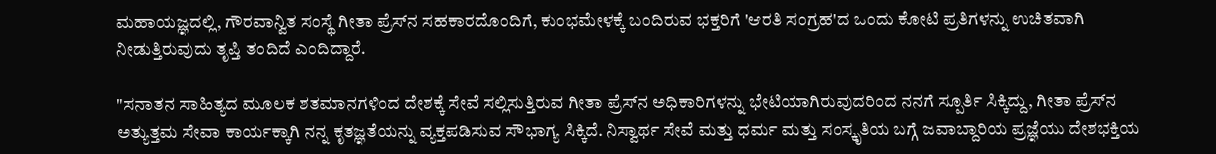ಮಹಾಯಜ್ಞದಲ್ಲಿ, ಗೌರವಾನ್ವಿತ ಸಂಸ್ಥೆ ಗೀತಾ ಪ್ರೆಸ್‌ನ ಸಹಕಾರದೊಂದಿಗೆ, ಕುಂಭಮೇಳಕ್ಕೆ ಬಂದಿರುವ ಭಕ್ತರಿಗೆ 'ಆರತಿ ಸಂಗ್ರಹ'ದ ಒಂದು ಕೋಟಿ ಪ್ರತಿಗಳನ್ನು ಉಚಿತವಾಗಿ ನೀಡುತ್ತಿರುವುದು ತೃಪ್ತಿ ತಂದಿದೆ ಎಂದಿದ್ದಾರೆ.

"ಸನಾತನ ಸಾಹಿತ್ಯದ ಮೂಲಕ ಶತಮಾನಗಳಿಂದ ದೇಶಕ್ಕೆ ಸೇವೆ ಸಲ್ಲಿಸುತ್ತಿರುವ ಗೀತಾ ಪ್ರೆಸ್‌ನ ಅಧಿಕಾರಿಗಳನ್ನು ಭೇಟಿಯಾಗಿರುವುದರಿಂದ ನನಗೆ ಸ್ಪೂರ್ತಿ ಸಿಕ್ಕಿದ್ದು, ಗೀತಾ ಪ್ರೆಸ್‌ನ ಅತ್ಯುತ್ತಮ ಸೇವಾ ಕಾರ್ಯಕ್ಕಾಗಿ ನನ್ನ ಕೃತಜ್ಞತೆಯನ್ನು ವ್ಯಕ್ತಪಡಿಸುವ ಸೌಭಾಗ್ಯ ಸಿಕ್ಕಿದೆ. ನಿಸ್ವಾರ್ಥ ಸೇವೆ ಮತ್ತು ಧರ್ಮ ಮತ್ತು ಸಂಸ್ಕೃತಿಯ ಬಗ್ಗೆ ಜವಾಬ್ದಾರಿಯ ಪ್ರಜ್ಞೆಯು ದೇಶಭಕ್ತಿಯ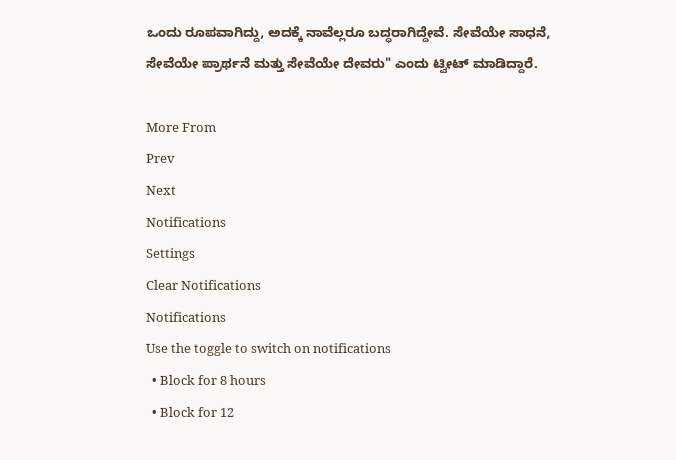ಒಂದು ರೂಪವಾಗಿದ್ದು, ಅದಕ್ಕೆ ನಾವೆಲ್ಲರೂ ಬದ್ಧರಾಗಿದ್ದೇವೆ. ಸೇವೆಯೇ ಸಾಧನೆ, ಸೇವೆಯೇ ಪ್ರಾರ್ಥನೆ ಮತ್ತು ಸೇವೆಯೇ ದೇವರು" ಎಂದು ಟ್ವೀಟ್ ಮಾಡಿದ್ದಾರೆ.

More From
Prev
Next
Notifications
Settings
Clear Notifications
Notifications
Use the toggle to switch on notifications
  • Block for 8 hours
  • Block for 12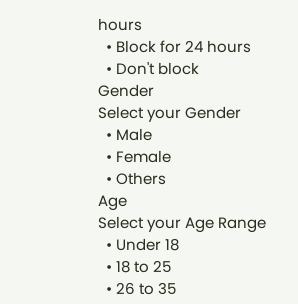hours
  • Block for 24 hours
  • Don't block
Gender
Select your Gender
  • Male
  • Female
  • Others
Age
Select your Age Range
  • Under 18
  • 18 to 25
  • 26 to 35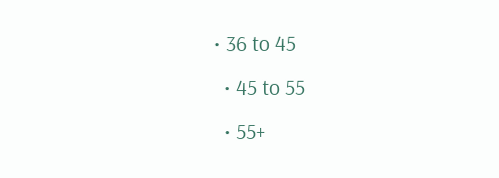• 36 to 45
  • 45 to 55
  • 55+